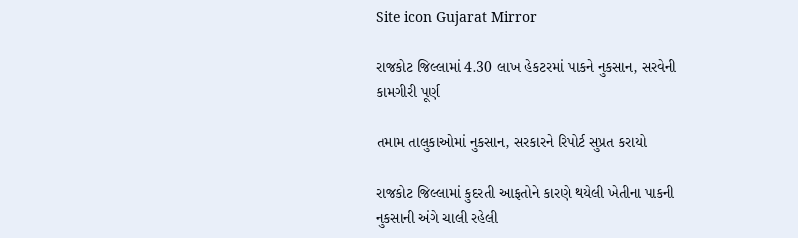Site icon Gujarat Mirror

રાજકોટ જિલ્લામાં 4.30 લાખ હેકટરમાં પાકને નુકસાન, સરવેની કામગીરી પૂર્ણ

તમામ તાલુકાઓમાં નુકસાન, સરકારને રિપોર્ટ સુપ્રત કરાયો

રાજકોટ જિલ્લામાં કુદરતી આફતોને કારણે થયેલી ખેતીના પાકની નુકસાની અંગે ચાલી રહેલી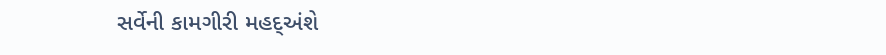સર્વેની કામગીરી મહદ્અંશે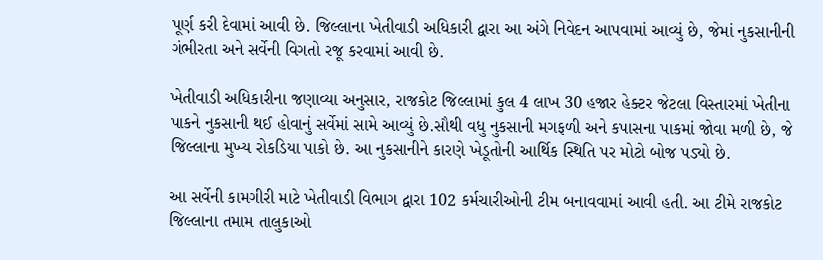પૂર્ણ કરી દેવામાં આવી છે. જિલ્લાના ખેતીવાડી અધિકારી દ્વારા આ અંગે નિવેદન આપવામાં આવ્યું છે, જેમાં નુકસાનીની ગંભીરતા અને સર્વેની વિગતો રજૂ કરવામાં આવી છે.

ખેતીવાડી અધિકારીના જણાવ્યા અનુસાર, રાજકોટ જિલ્લામાં કુલ 4 લાખ 30 હજાર હેક્ટર જેટલા વિસ્તારમાં ખેતીના પાકને નુકસાની થઈ હોવાનું સર્વેમાં સામે આવ્યું છે.સૌથી વધુ નુકસાની મગફળી અને કપાસના પાકમાં જોવા મળી છે, જે જિલ્લાના મુખ્ય રોકડિયા પાકો છે. આ નુકસાનીને કારણે ખેડૂતોની આર્થિક સ્થિતિ પર મોટો બોજ પડ્યો છે.

આ સર્વેની કામગીરી માટે ખેતીવાડી વિભાગ દ્વારા 102 કર્મચારીઓની ટીમ બનાવવામાં આવી હતી. આ ટીમે રાજકોટ જિલ્લાના તમામ તાલુકાઓ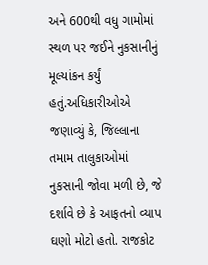અને 600થી વધુ ગામોમાં સ્થળ પર જઈને નુકસાનીનું મૂલ્યાંકન કર્યું હતું.અધિકારીઓએ જણાવ્યું કે, જિલ્લાના તમામ તાલુકાઓમાં નુકસાની જોવા મળી છે, જે દર્શાવે છે કે આફતનો વ્યાપ ઘણો મોટો હતો. રાજકોટ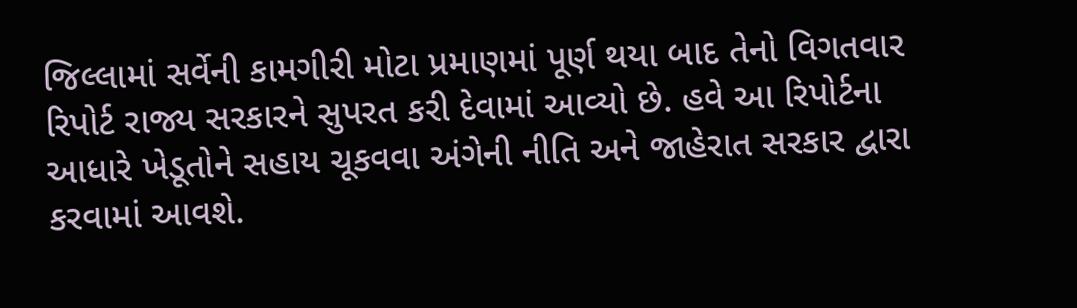જિલ્લામાં સર્વેની કામગીરી મોટા પ્રમાણમાં પૂર્ણ થયા બાદ તેનો વિગતવાર રિપોર્ટ રાજ્ય સરકારને સુપરત કરી દેવામાં આવ્યો છે. હવે આ રિપોર્ટના આધારે ખેડૂતોને સહાય ચૂકવવા અંગેની નીતિ અને જાહેરાત સરકાર દ્વારા કરવામાં આવશે.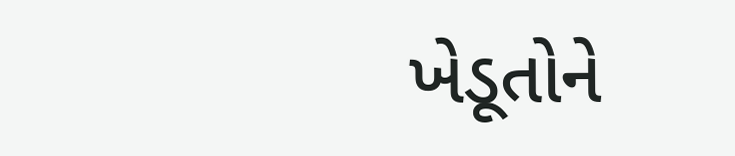ખેડૂતોને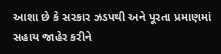આશા છે કે સરકાર ઝડપથી અને પૂરતા પ્રમાણમાં સહાય જાહેર કરીને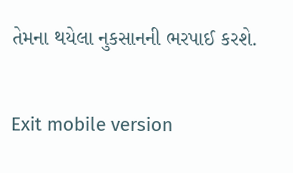તેમના થયેલા નુકસાનની ભરપાઈ કરશે.

Exit mobile version